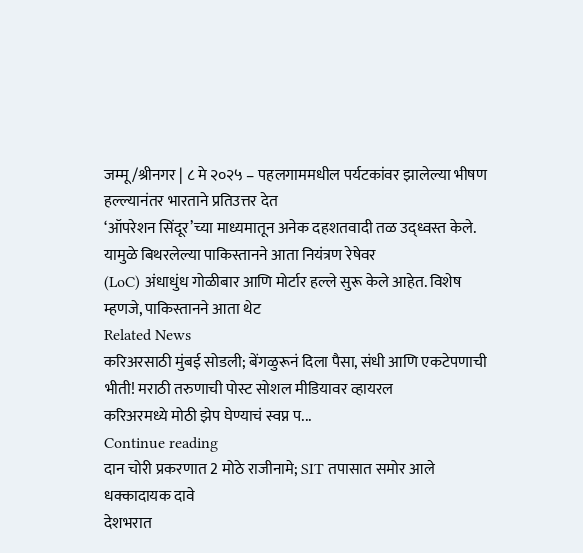जम्मू/श्रीनगर | ८ मे २०२५ – पहलगाममधील पर्यटकांवर झालेल्या भीषण हल्ल्यानंतर भारताने प्रतिउत्तर देत
‘ऑपरेशन सिंदूर’च्या माध्यमातून अनेक दहशतवादी तळ उद्ध्वस्त केले. यामुळे बिथरलेल्या पाकिस्तानने आता नियंत्रण रेषेवर
(LoC) अंधाधुंध गोळीबार आणि मोर्टार हल्ले सुरू केले आहेत. विशेष म्हणजे, पाकिस्तानने आता थेट
Related News
करिअरसाठी मुंबई सोडली; बेंगळुरूनं दिला पैसा, संधी आणि एकटेपणाची भीती! मराठी तरुणाची पोस्ट सोशल मीडियावर व्हायरल
करिअरमध्ये मोठी झेप घेण्याचं स्वप्न प...
Continue reading
दान चोरी प्रकरणात 2 मोठे राजीनामे; SIT तपासात समोर आले धक्कादायक दावे
देशभरात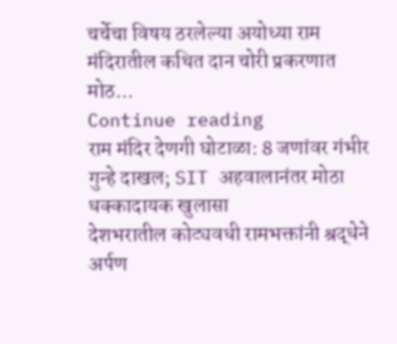चर्चेचा विषय ठरलेल्या अयोध्या राम मंदिरातील कथित दान चोरी प्रकरणात मोठ...
Continue reading
राम मंदिर देणगी घोटाळा: 8 जणांवर गंभीर गुन्हे दाखल; SIT अहवालानंतर मोठा धक्कादायक खुलासा
देशभरातील कोट्यवधी रामभक्तांनी श्रद्धेने अर्पण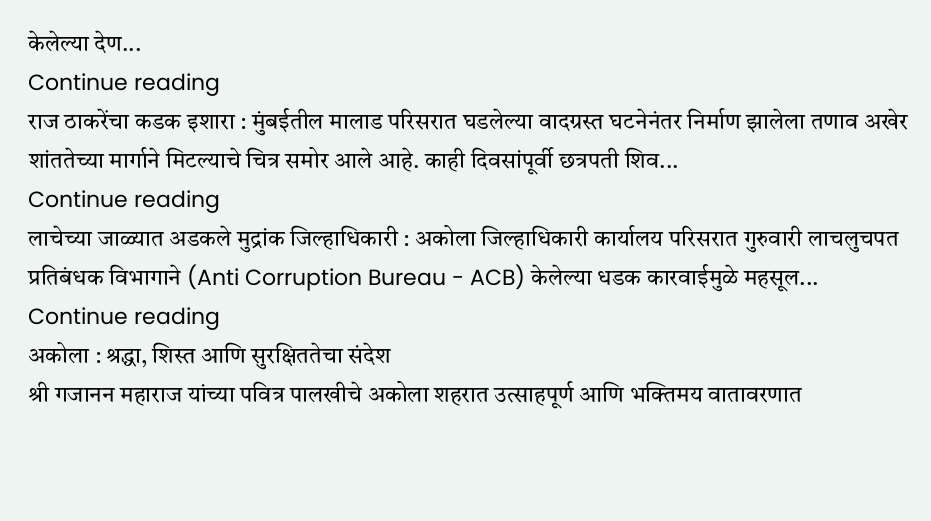केलेल्या देण...
Continue reading
राज ठाकरेंचा कडक इशारा : मुंबईतील मालाड परिसरात घडलेल्या वादग्रस्त घटनेनंतर निर्माण झालेला तणाव अखेर शांततेच्या मार्गाने मिटल्याचे चित्र समोर आले आहे. काही दिवसांपूर्वी छत्रपती शिव...
Continue reading
लाचेच्या जाळ्यात अडकले मुद्रांक जिल्हाधिकारी : अकोला जिल्हाधिकारी कार्यालय परिसरात गुरुवारी लाचलुचपत प्रतिबंधक विभागाने (Anti Corruption Bureau - ACB) केलेल्या धडक कारवाईमुळे महसूल...
Continue reading
अकोला : श्रद्धा, शिस्त आणि सुरक्षिततेचा संदेश
श्री गजानन महाराज यांच्या पवित्र पालखीचे अकोला शहरात उत्साहपूर्ण आणि भक्तिमय वातावरणात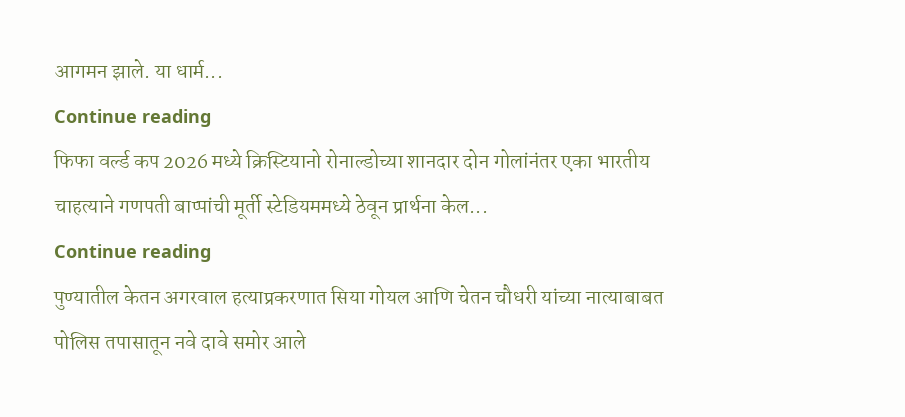आगमन झाले. या धार्म...
Continue reading
फिफा वर्ल्ड कप 2026 मध्ये क्रिस्टियानो रोनाल्डोच्या शानदार दोन गोलांनंतर एका भारतीय चाहत्याने गणपती बाप्पांची मूर्ती स्टेडियममध्ये ठेवून प्रार्थना केल...
Continue reading
पुण्यातील केतन अगरवाल हत्याप्रकरणात सिया गोयल आणि चेतन चौधरी यांच्या नात्याबाबत पोलिस तपासातून नवे दावे समोर आले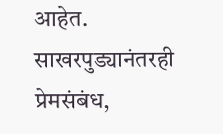आहेत. साखरपुड्यानंतरही प्रेमसंबंध,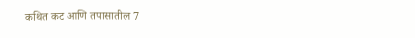कथित कट आणि तपासातील 7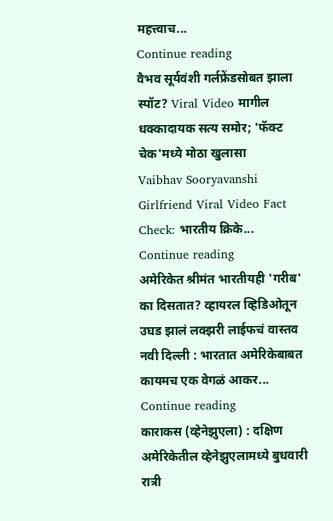महत्त्वाच...
Continue reading
वैभव सूर्यवंशी गर्लफ्रेंडसोबत झाला स्पॉट? Viral Video मागील धक्कादायक सत्य समोर; 'फॅक्ट चेक'मध्ये मोठा खुलासा
Vaibhav Sooryavanshi Girlfriend Viral Video Fact Check: भारतीय क्रिके...
Continue reading
अमेरिकेत श्रीमंत भारतीयही 'गरीब' का दिसतात? व्हायरल व्हिडिओतून उघड झालं लक्झरी लाईफचं वास्तव
नवी दिल्ली : भारतात अमेरिकेबाबत कायमच एक वेगळं आकर...
Continue reading
काराकस (व्हेनेझुएला) : दक्षिण अमेरिकेतील व्हेनेझुएलामध्ये बुधवारी रात्री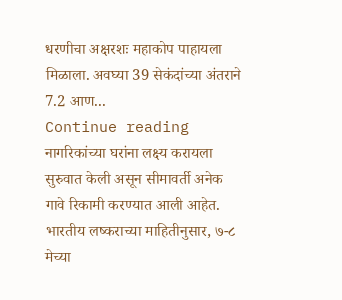धरणीचा अक्षरशः महाकोप पाहायला मिळाला. अवघ्या 39 सेकंदांच्या अंतराने 7.2 आण...
Continue reading
नागरिकांच्या घरांना लक्ष्य करायला सुरुवात केली असून सीमावर्ती अनेक गावे रिकामी करण्यात आली आहेत.
भारतीय लष्कराच्या माहितीनुसार, ७-८ मेच्या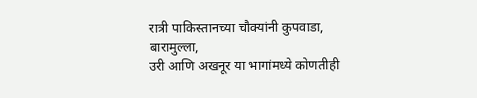रात्री पाकिस्तानच्या चौक्यांनी कुपवाडा, बारामुल्ला,
उरी आणि अखनूर या भागांमध्ये कोणतीही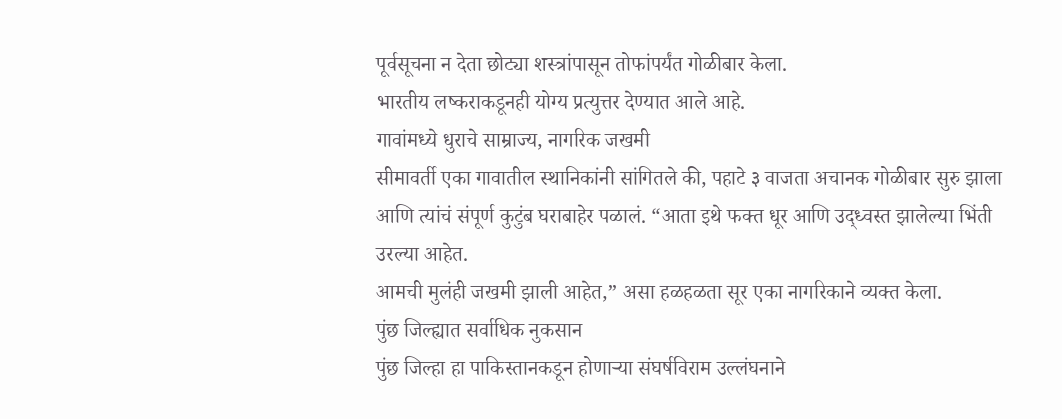पूर्वसूचना न देता छोट्या शस्त्रांपासून तोफांपर्यंत गोळीबार केला.
भारतीय लष्कराकडूनही योग्य प्रत्युत्तर देण्यात आले आहे.
गावांमध्ये धुराचे साम्राज्य, नागरिक जखमी
सीमावर्ती एका गावातील स्थानिकांनी सांगितले की, पहाटे ३ वाजता अचानक गोळीबार सुरु झाला
आणि त्यांचं संपूर्ण कुटुंब घराबाहेर पळालं. “आता इथे फक्त धूर आणि उद्ध्वस्त झालेल्या भिंती उरल्या आहेत.
आमची मुलंही जखमी झाली आहेत,” असा हळहळता सूर एका नागरिकाने व्यक्त केला.
पुंछ जिल्ह्यात सर्वाधिक नुकसान
पुंछ जिल्हा हा पाकिस्तानकडून होणाऱ्या संघर्षविराम उल्लंघनाने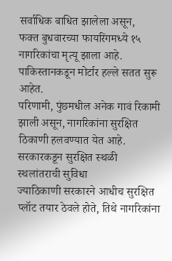सर्वाधिक बाधित झालेला असून,
फक्त बुधवारच्या फायरिंगमध्ये १५ नागरिकांचा मृत्यू झाला आहे. पाकिस्तानकडून मोर्टार हल्ले सतत सुरू आहेत.
परिणामी, पुंछमधील अनेक गावं रिकामी झाली असून, नागरिकांना सुरक्षित ठिकाणी हलवण्यात येत आहे.
सरकारकडून सुरक्षित स्थळी स्थलांतराची सुविधा
ज्याठिकाणी सरकारने आधीच सुरक्षित प्लॉट तयार ठेवले होते, तिथे नागरिकांना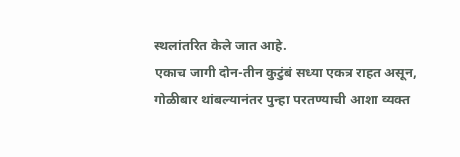स्थलांतरित केले जात आहे.
एकाच जागी दोन-तीन कुटुंबं सध्या एकत्र राहत असून, गोळीबार थांबल्यानंतर पुन्हा परतण्याची आशा व्यक्त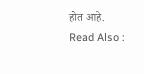होत आहे.
Read Also :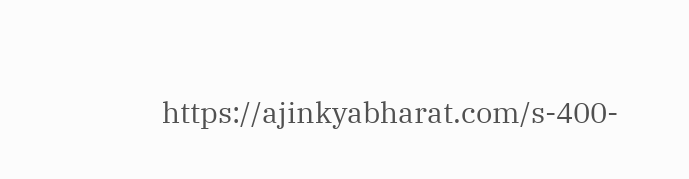https://ajinkyabharat.com/s-400-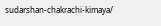sudarshan-chakrachi-kimaya/